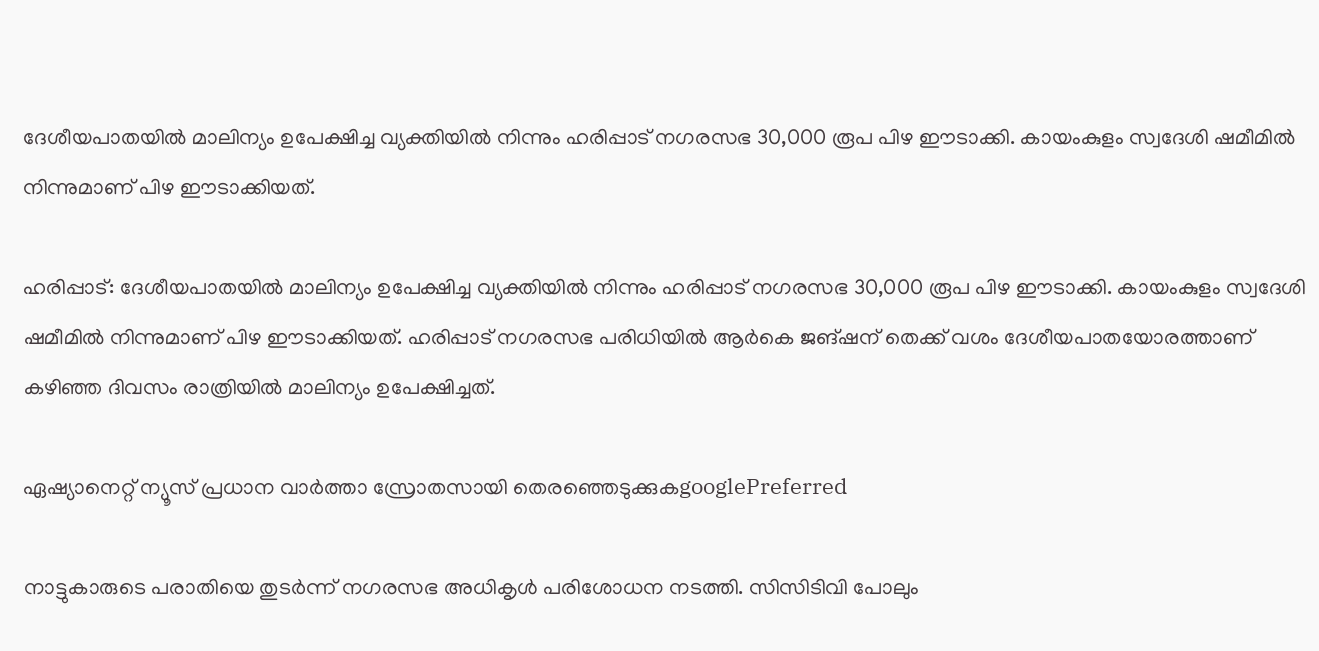ദേശീയപാതയിൽ മാലിന്യം ഉപേക്ഷിച്ച വ്യക്തിയിൽ നിന്നും ഹരിപ്പാട് നഗരസഭ 30,000 രൂപ പിഴ ഈടാക്കി. കായംകുളം സ്വദേശി ഷമീമിൽ നിന്നുമാണ് പിഴ ഈടാക്കിയത്.

ഹരിപ്പാട്: ദേശീയപാതയിൽ മാലിന്യം ഉപേക്ഷിച്ച വ്യക്തിയിൽ നിന്നും ഹരിപ്പാട് നഗരസഭ 30,000 രൂപ പിഴ ഈടാക്കി. കായംകുളം സ്വദേശി ഷമീമിൽ നിന്നുമാണ് പിഴ ഈടാക്കിയത്. ഹരിപ്പാട് നഗരസഭ പരിധിയിൽ ആർകെ ജങ്ഷന് തെക്ക് വശം ദേശീയപാതയോരത്താണ് കഴിഞ്ഞ ദിവസം രാത്രിയിൽ മാലിന്യം ഉപേക്ഷിച്ചത്.

ഏഷ്യാനെറ്റ് ന്യൂസ് പ്രധാന വാർത്താ സ്രോതസായി തെരഞ്ഞെടുക്കുകgooglePreferred

നാട്ടുകാരുടെ പരാതിയെ തുടർന്ന് നഗരസഭ അധികൃൾ പരിശോധന നടത്തി. സിസിടിവി പോലും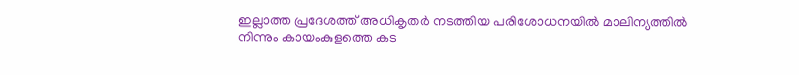ഇല്ലാത്ത പ്രദേശത്ത് അധികൃതര്‍ നടത്തിയ പരിശോധനയിൽ മാലിന്യത്തിൽ നിന്നും കായംകുളത്തെ കട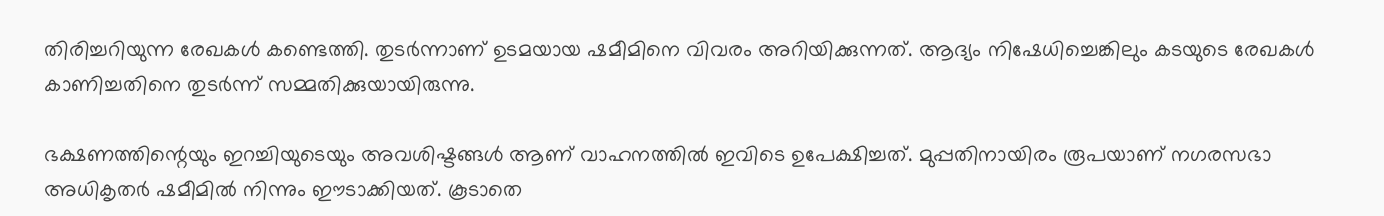തിരിച്ചറിയുന്ന രേഖകള്‍ കണ്ടെത്തി. തുടർന്നാണ് ഉടമയായ ഷമീമിനെ വിവരം അറിയിക്കുന്നത്. ആദ്യം നിഷേധിച്ചെങ്കിലും കടയുടെ രേഖകൾ കാണിച്ചതിനെ തുടർന്ന് സമ്മതിക്കുയായിരുന്നു.

ഭക്ഷണത്തിന്റെയും ഇറച്ചിയുടെയും അവശിഷ്ടങ്ങൾ ആണ് വാഹനത്തിൽ ഇവിടെ ഉപേക്ഷിച്ചത്. മുപ്പതിനായിരം രൂപയാണ് നഗരസഭാ അധികൃതർ ഷമീമിൽ നിന്നും ഈടാക്കിയത്. കൂടാതെ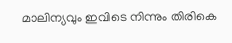മാലിന്യവും ഇവിടെ നിന്നും തിരികെ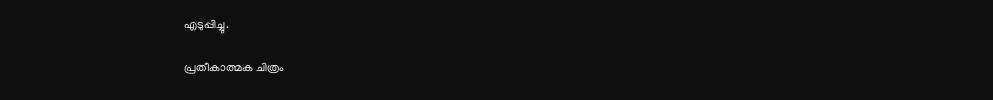എടുപ്പിച്ചു.

പ്രതീകാത്മക ചിത്രം